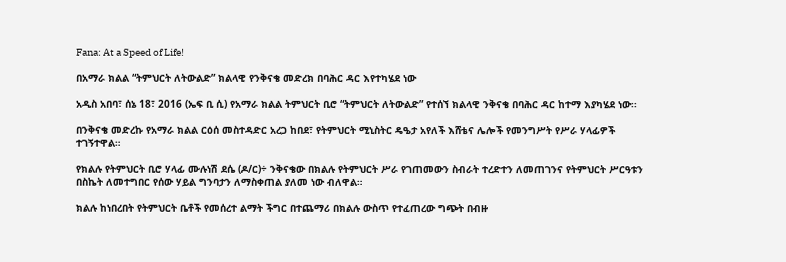Fana: At a Speed of Life!

በአማራ ክልል “ትምህርት ለትውልድ” ክልላዊ የንቅናቄ መድረክ በባሕር ዳር እየተካሄደ ነው

አዲስ አበባ፣ ሰኔ 18፣ 2016 (ኤፍ ቢ ሲ) የአማራ ክልል ትምህርት ቢሮ “ትምህርት ለትውልድ” የተሰኘ ክልላዊ ንቅናቄ በባሕር ዳር ከተማ እያካሄደ ነው፡፡

በንቅናቄ መድረኩ የአማራ ክልል ርዕሰ መስተዳድር አረጋ ከበደ፣ የትምህርት ሚኒስትር ዴዔታ አየለች እሸቴና ሌሎች የመንግሥት የሥራ ሃላፊዎች ተገኝተዋል።

የክልሉ የትምህርት ቢሮ ሃላፊ ሙሉነሽ ደሴ (ዶ/ር)÷ ንቅናቄው በክልሉ የትምህርት ሥራ የገጠመውን ስብራት ተረድተን ለመጠገንና የትምህርት ሥርዓቱን በስኬት ለመተግበር የሰው ሃይል ግንባታን ለማስቀጠል ያለመ ነው ብለዋል።

ክልሉ ከነበረበት የትምህርት ቤቶች የመሰረተ ልማት ችግር በተጨማሪ በክልሉ ውስጥ የተፈጠረው ግጭት በብዙ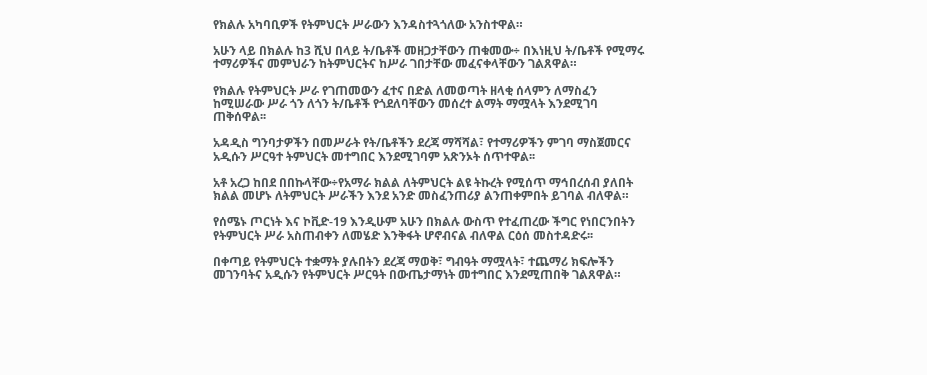የክልሉ አካባቢዎች የትምህርት ሥራውን እንዳስተጓጎለው አንስተዋል።

አሁን ላይ በክልሉ ከ3 ሺህ በላይ ት/ቤቶች መዘጋታቸውን ጠቁመው÷ በእነዚህ ት/ቤቶች የሚማሩ ተማሪዎችና መምህራን ከትምህርትና ከሥራ ገበታቸው መፈናቀላቸውን ገልጸዋል።

የክልሉ የትምህርት ሥራ የገጠመውን ፈተና በድል ለመወጣት ዘላቂ ሰላምን ለማስፈን ከሚሠራው ሥራ ጎን ለጎን ት/ቤቶች የጎደለባቸውን መሰረተ ልማት ማሟላት እንደሚገባ ጠቅሰዋል፡፡

አዳዲስ ግንባታዎችን በመሥራት የት/ቤቶችን ደረጃ ማሻሻል፣ የተማሪዎችን ምገባ ማስጀመርና አዲሱን ሥርዓተ ትምህርት መተግበር እንደሚገባም አጽንኦት ሰጥተዋል፡፡

አቶ አረጋ ከበደ በበኩላቸው÷የአማራ ክልል ለትምህርት ልዩ ትኩረት የሚሰጥ ማኅበረሰብ ያለበት ክልል መሆኑ ለትምህርት ሥራችን እንደ አንድ መስፈንጠሪያ ልንጠቀምበት ይገባል ብለዋል።

የሰሜኑ ጦርነት እና ኮቪድ-19 እንዲሁም አሁን በክልሉ ውስጥ የተፈጠረው ችግር የነበርንበትን የትምህርት ሥራ አስጠብቀን ለመሄድ እንቅፋት ሆኖብናል ብለዋል ርዕሰ መስተዳድሩ፡፡

በቀጣይ የትምህርት ተቋማት ያሉበትን ደረጃ ማወቅ፣ ግብዓት ማሟላት፣ ተጨማሪ ክፍሎችን መገንባትና አዲሱን የትምህርት ሥርዓት በውጤታማነት መተግበር እንደሚጠበቅ ገልጸዋል።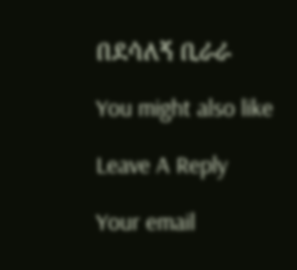በደሳለኝ ቢራራ

You might also like

Leave A Reply

Your email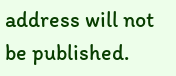address will not be published.